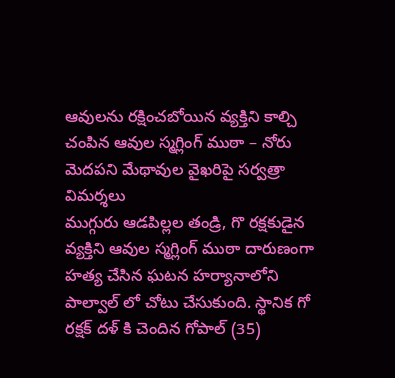ఆవులను రక్షించబోయిన వ్యక్తిని కాల్చి చంపిన ఆవుల స్మగ్లింగ్ ముఠా – నోరు మెదపని మేథావుల వైఖరిపై సర్వత్రా విమర్శలు
ముగ్గురు ఆడపిల్లల తండ్రి, గొ రక్షకుడైన వ్యక్తిని ఆవుల స్మగ్లింగ్ ముఠా దారుణంగా హత్య చేసిన ఘటన హర్యానాలోని పాల్వాల్ లో చోటు చేసుకుంది. స్థానిక గో రక్షక్ దళ్ కి చెందిన గోపాల్ (35)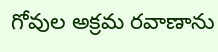గోవుల అక్రమ రవాణాను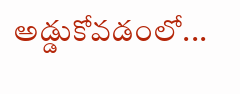అడ్డుకోవడంలో...